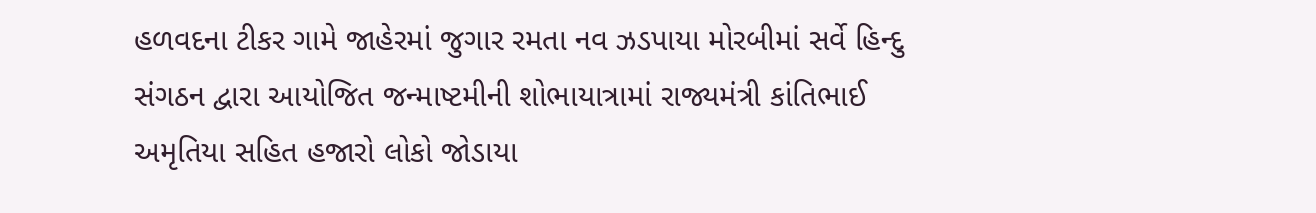હળવદના ટીકર ગામે જાહેરમાં જુગાર રમતા નવ ઝડપાયા મોરબીમાં સર્વે હિન્દુ સંગઠન દ્વારા આયોજિત જન્માષ્ટમીની શોભાયાત્રામાં રાજ્યમંત્રી કાંતિભાઈ અમૃતિયા સહિત હજારો લોકો જોડાયા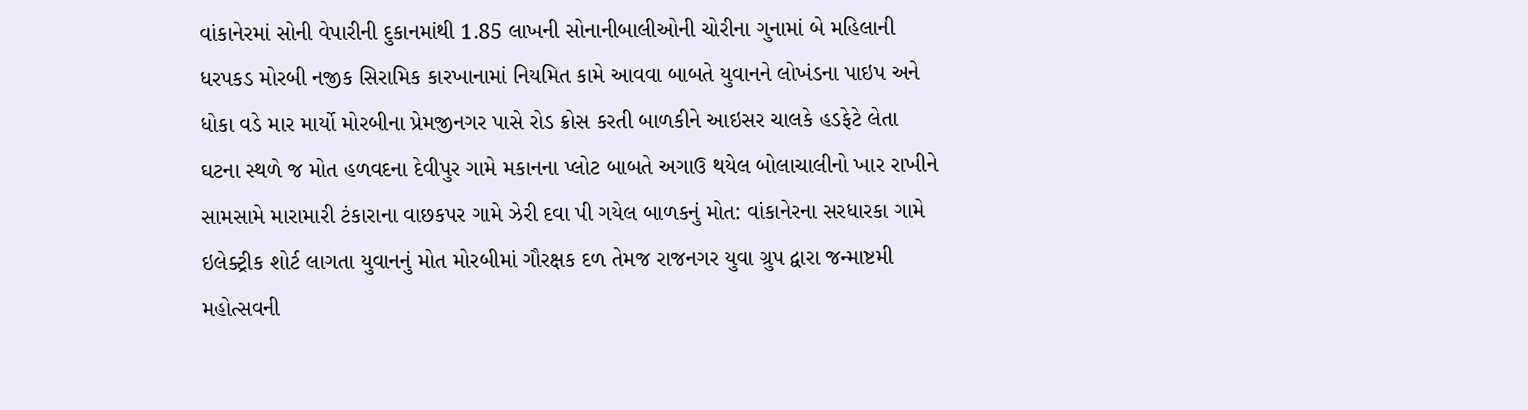વાંકાનેરમાં સોની વેપારીની દુકાનમાંથી 1.85 લાખની સોનાનીબાલીઓની ચોરીના ગુનામાં બે મહિલાની ધરપકડ મોરબી નજીક સિરામિક કારખાનામાં નિયમિત કામે આવવા બાબતે યુવાનને લોખંડના પાઇપ અને ધોકા વડે માર માર્યો મોરબીના પ્રેમજીનગર પાસે રોડ ક્રોસ કરતી બાળકીને આઇસર ચાલકે હડફેટે લેતા ઘટના સ્થળે જ મોત હળવદના દેવીપુર ગામે મકાનના પ્લોટ બાબતે અગાઉ થયેલ બોલાચાલીનો ખાર રાખીને સામસામે મારામારી ટંકારાના વાછકપર ગામે ઝેરી દવા પી ગયેલ બાળકનું મોત: વાંકાનેરના સરધારકા ગામે ઇલેક્ટ્રીક શોર્ટ લાગતા યુવાનનું મોત મોરબીમાં ગૌરક્ષક દળ તેમજ રાજનગર યુવા ગ્રુપ દ્વારા જન્માષ્ટમી મહોત્સવની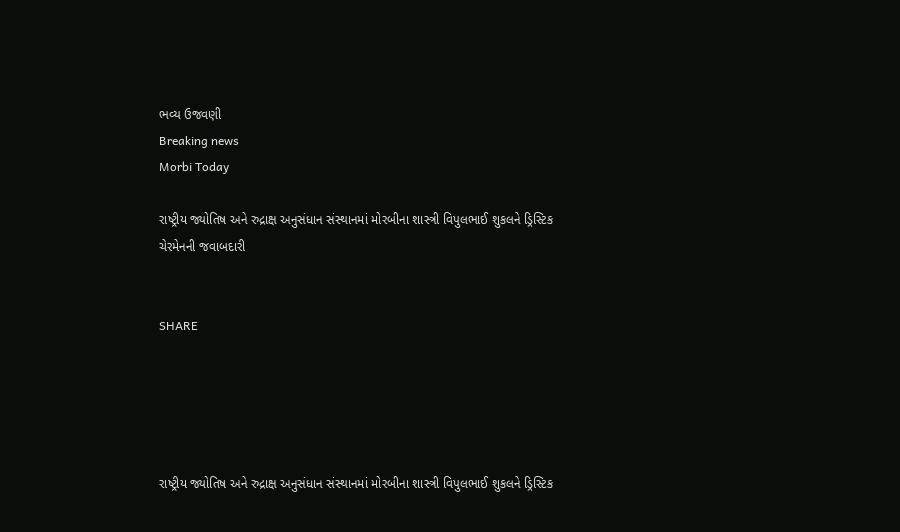ભવ્ય ઉજવણી
Breaking news
Morbi Today

રાષ્ટ્રીય જ્યોતિષ અને રુદ્રાક્ષ અનુસંધાન સંસ્થાનમાં મોરબીના શાસ્ત્રી વિપુલભાઈ શુકલને ડ્રિસ્ટિક ચેરમેનની જવાબદારી


SHARE





રાષ્ટ્રીય જ્યોતિષ અને રુદ્રાક્ષ અનુસંધાન સંસ્થાનમાં મોરબીના શાસ્ત્રી વિપુલભાઈ શુકલને ડ્રિસ્ટિક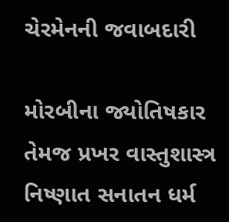ચેરમેનની જવાબદારી

મોરબીના જ્યોતિષકાર તેમજ પ્રખર વાસ્તુશાસ્ત્ર નિષ્ણાત સનાતન ધર્મ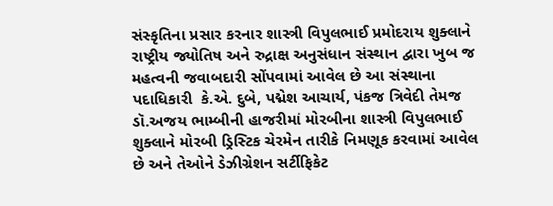સંસ્કૃતિના પ્રસાર કરનાર શાસ્ત્રી વિપુલભાઈ પ્રમોદરાય શુક્લાને રાષ્ટ્રીય જ્યોતિષ અને રુદ્રાક્ષ અનુસંધાન સંસ્થાન દ્વારા ખુબ જ મહત્વની જવાબદારી સોંપવામાં આવેલ છે આ સંસ્થાના પદાધિકારી  કે.એ. દુબે, પદ્મેશ આચાર્ય, પંકજ ત્રિવેદી તેમજ ડૉ.અજય ભામ્બીની હાજરીમાં મોરબીના શાસ્ત્રી વિપુલભાઈ શુક્લાને મોરબી ડ્રિસ્ટિક ચેરમેન તારીકે નિમણૂક કરવામાં આવેલ છે અને તેઓને ડેઝીગ્રેશન સર્ટીફિકેટ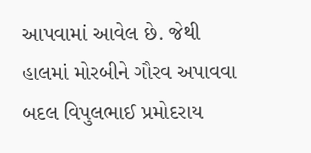આપવામાં આવેલ છે. જેથી હાલમાં મોરબીને ગૌરવ અપાવવા બદલ વિપુલભાઈ પ્રમોદરાય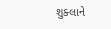શુક્લાને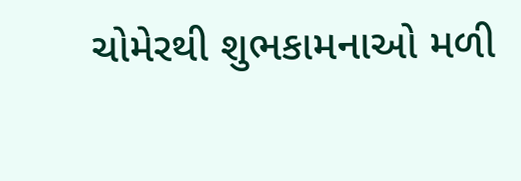ચોમેરથી શુભકામનાઓ મળી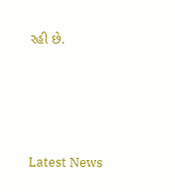રહી છે.




Latest News